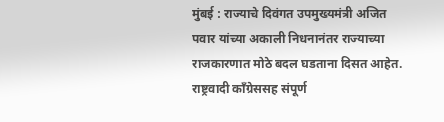मुंबई : राज्याचे दिवंगत उपमुख्यमंत्री अजित पवार यांच्या अकाली निधनानंतर राज्याच्या राजकारणात मोठे बदल घडताना दिसत आहेत. राष्ट्रवादी काँग्रेससह संपूर्ण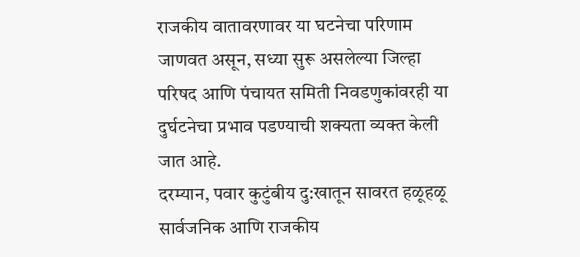राजकीय वातावरणावर या घटनेचा परिणाम जाणवत असून, सध्या सुरू असलेल्या जिल्हा परिषद आणि पंचायत समिती निवडणुकांवरही या दुर्घटनेचा प्रभाव पडण्याची शक्यता व्यक्त केली जात आहे.
दरम्यान, पवार कुटुंबीय दु:खातून सावरत हळूहळू सार्वजनिक आणि राजकीय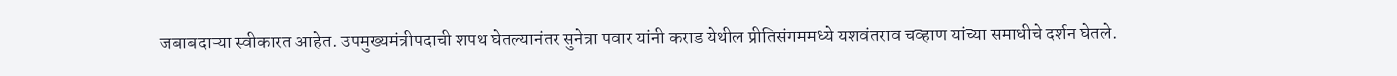जबाबदाऱ्या स्वीकारत आहेत. उपमुख्यमंत्रीपदाची शपथ घेतल्यानंतर सुनेत्रा पवार यांनी कराड येथील प्रीतिसंगममध्ये यशवंतराव चव्हाण यांच्या समाधीचे दर्शन घेतले.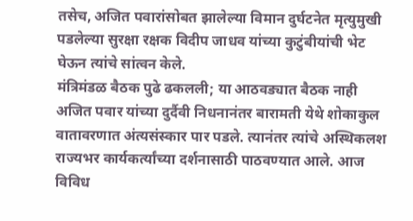तसेच, अजित पवारांसोबत झालेल्या विमान दुर्घटनेत मृत्युमुखी पडलेल्या सुरक्षा रक्षक विदीप जाधव यांच्या कुटुंबीयांची भेट घेऊन त्यांचे सांत्वन केले.
मंत्रिमंडळ बैठक पुढे ढकलली; या आठवड्यात बैठक नाही
अजित पवार यांच्या दुर्दैवी निधनानंतर बारामती येथे शोकाकुल वातावरणात अंत्यसंस्कार पार पडले. त्यानंतर त्यांचे अस्थिकलश राज्यभर कार्यकर्त्यांच्या दर्शनासाठी पाठवण्यात आले. आज विविध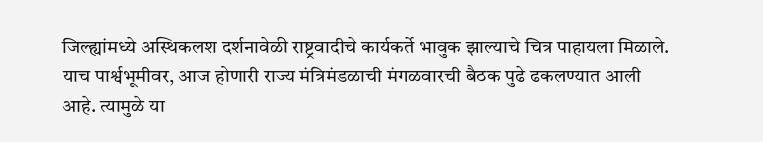जिल्ह्यांमध्ये अस्थिकलश दर्शनावेळी राष्ट्रवादीचे कार्यकर्ते भावुक झाल्याचे चित्र पाहायला मिळाले.
याच पार्श्वभूमीवर, आज होणारी राज्य मंत्रिमंडळाची मंगळवारची बैठक पुढे ढकलण्यात आली आहे. त्यामुळे या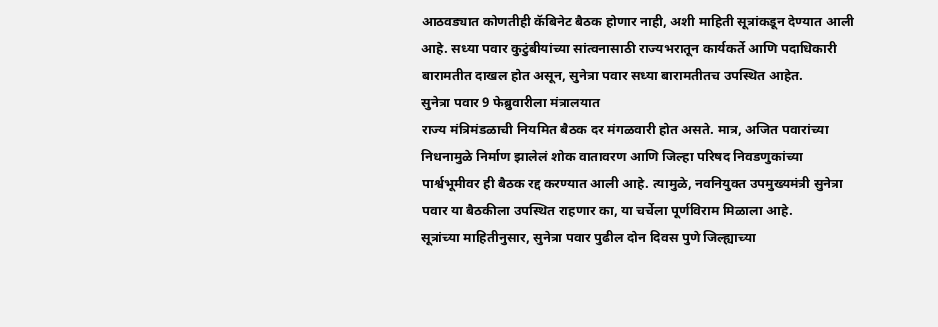आठवड्यात कोणतीही कॅबिनेट बैठक होणार नाही, अशी माहिती सूत्रांकडून देण्यात आली आहे. सध्या पवार कुटुंबीयांच्या सांत्वनासाठी राज्यभरातून कार्यकर्ते आणि पदाधिकारी बारामतीत दाखल होत असून, सुनेत्रा पवार सध्या बारामतीतच उपस्थित आहेत.
सुनेत्रा पवार 9 फेब्रुवारीला मंत्रालयात
राज्य मंत्रिमंडळाची नियमित बैठक दर मंगळवारी होत असते. मात्र, अजित पवारांच्या निधनामुळे निर्माण झालेलं शोक वातावरण आणि जिल्हा परिषद निवडणुकांच्या पार्श्वभूमीवर ही बैठक रद्द करण्यात आली आहे. त्यामुळे, नवनियुक्त उपमुख्यमंत्री सुनेत्रा पवार या बैठकीला उपस्थित राहणार का, या चर्चेला पूर्णविराम मिळाला आहे.
सूत्रांच्या माहितीनुसार, सुनेत्रा पवार पुढील दोन दिवस पुणे जिल्ह्याच्या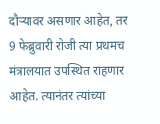दौऱ्यावर असणार आहेत, तर 9 फेब्रुवारी रोजी त्या प्रथमच मंत्रालयात उपस्थित राहणार आहेत. त्यानंतर त्यांच्या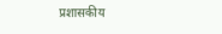प्रशासकीय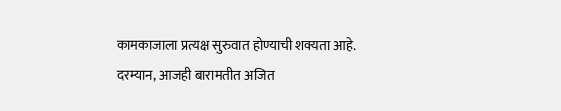कामकाजाला प्रत्यक्ष सुरुवात होण्याची शक्यता आहे. दरम्यान, आजही बारामतीत अजित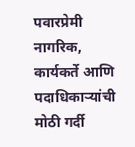पवारप्रेमी नागरिक, कार्यकर्ते आणि पदाधिकाऱ्यांची मोठी गर्दी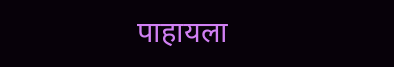पाहायला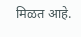मिळत आहे.